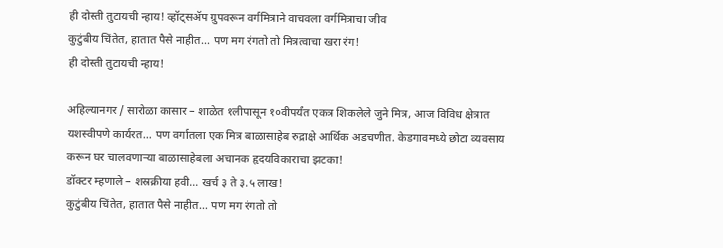ही दोस्ती तुटायची न्हाय! व्हॉट्सॲप ग्रुपवरून वर्गमित्राने वाचवला वर्गमित्राचा जीव
कुटुंबीय चिंतेत, हातात पैसे नाहीत... पण मग रंगतो तो मित्रत्वाचा खरा रंग!
ही दोस्ती तुटायची न्हाय!

अहिल्यानगर / सारोळा कासार – शाळेत १लीपासून १०वीपर्यंत एकत्र शिकलेले जुने मित्र, आज विविध क्षेत्रात यशस्वीपणे कार्यरत… पण वर्गातला एक मित्र बाळासाहेब रुद्राक्षे आर्थिक अडचणीत. केडगावमध्ये छोटा व्यवसाय करून घर चालवणाऱ्या बाळासाहेबला अचानक हृदयविकाराचा झटका!
डॉक्टर म्हणाले – शस्रक्रीया हवी… खर्च ३ ते ३.५ लाख!
कुटुंबीय चिंतेत, हातात पैसे नाहीत… पण मग रंगतो तो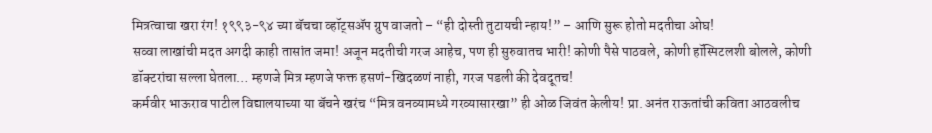मित्रत्वाचा खरा रंग! १९९३-९४ च्या बॅचचा व्हॉट्सॲप ग्रुप वाजतो – “ही दोस्ती तुटायची न्हाय!” – आणि सुरू होतो मदतीचा ओघ!
सव्वा लाखांची मदत अगदी काही तासांत जमा! अजून मदतीची गरज आहेच, पण ही सुरुवातच भारी! कोणी पैसे पाठवले, कोणी हॉस्पिटलशी बोलले, कोणी डॉक्टरांचा सल्ला घेतला… म्हणजे मित्र म्हणजे फक्त हसणं-खिदळणं नाही, गरज पडली की देवदूतच!
कर्मवीर भाऊराव पाटील विद्यालयाच्या या बॅचने खरंच “मित्र वनव्यामध्ये गरव्यासारखा” ही ओळ जिवंत केलीय! प्रा. अनंत राऊतांची कविता आठवलीच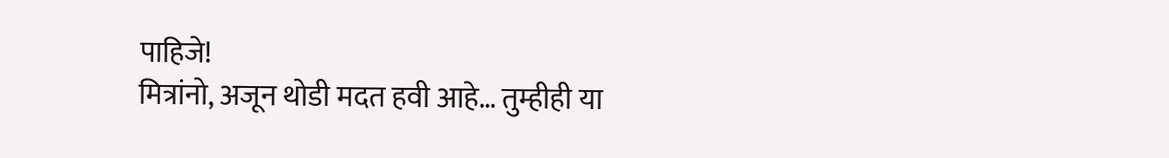पाहिजे!
मित्रांनो, अजून थोडी मदत हवी आहे… तुम्हीही या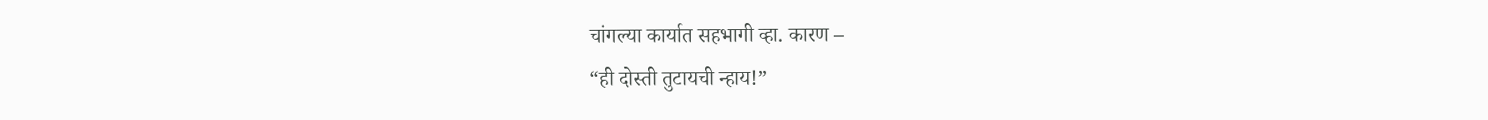चांगल्या कार्यात सहभागी व्हा. कारण –
“ही दोस्ती तुटायची न्हाय!”